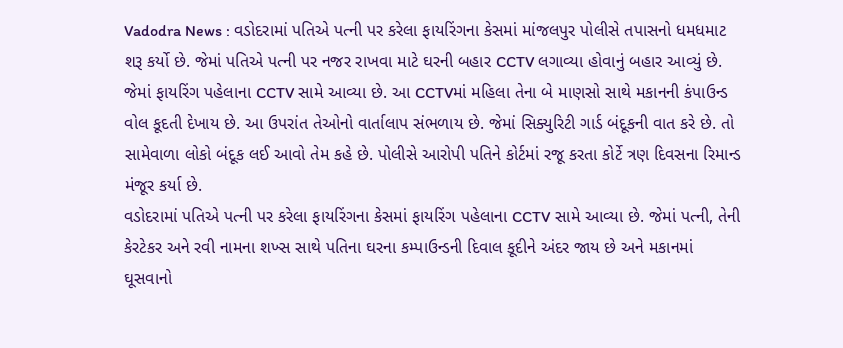Vadodra News : વડોદરામાં પતિએ પત્ની પર કરેલા ફાયરિંગના કેસમાં માંજલપુર પોલીસે તપાસનો ધમધમાટ શરૂ કર્યો છે. જેમાં પતિએ પત્ની પર નજર રાખવા માટે ઘરની બહાર CCTV લગાવ્યા હોવાનું બહાર આવ્યું છે. જેમાં ફાયરિંગ પહેલાના CCTV સામે આવ્યા છે. આ CCTVમાં મહિલા તેના બે માણસો સાથે મકાનની કંપાઉન્ડ વોલ કૂદતી દેખાય છે. આ ઉપરાંત તેઓનો વાર્તાલાપ સંભળાય છે. જેમાં સિક્યુરિટી ગાર્ડ બંદૂકની વાત કરે છે. તો સામેવાળા લોકો બંદૂક લઈ આવો તેમ કહે છે. પોલીસે આરોપી પતિને કોર્ટમાં રજૂ કરતા કોર્ટે ત્રણ દિવસના રિમાન્ડ મંજૂર કર્યા છે.
વડોદરામાં પતિએ પત્ની પર કરેલા ફાયરિંગના કેસમાં ફાયરિંગ પહેલાના CCTV સામે આવ્યા છે. જેમાં પત્ની, તેની કેરટેકર અને રવી નામના શખ્સ સાથે પતિના ઘરના કમ્પાઉન્ડની દિવાલ કૂદીને અંદર જાય છે અને મકાનમાં ઘૂસવાનો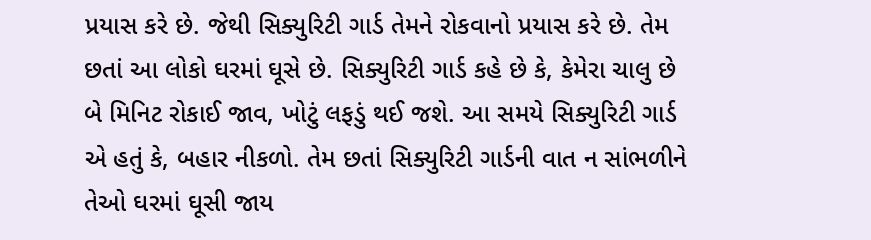પ્રયાસ કરે છે. જેથી સિક્યુરિટી ગાર્ડ તેમને રોકવાનો પ્રયાસ કરે છે. તેમ છતાં આ લોકો ઘરમાં ઘૂસે છે. સિક્યુરિટી ગાર્ડ કહે છે કે, કેમેરા ચાલુ છે બે મિનિટ રોકાઈ જાવ, ખોટું લફડું થઈ જશે. આ સમયે સિક્યુરિટી ગાર્ડ એ હતું કે, બહાર નીકળો. તેમ છતાં સિક્યુરિટી ગાર્ડની વાત ન સાંભળીને તેઓ ઘરમાં ઘૂસી જાય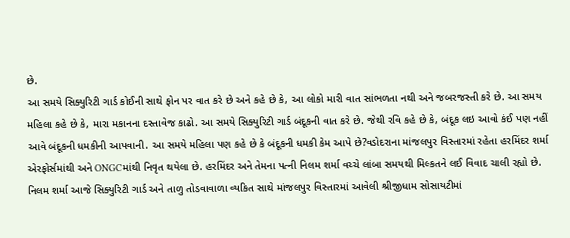છે.
આ સમયે સિક્યુરિટી ગાર્ડ કોઈની સાથે ફોન પર વાત કરે છે અને કહે છે કે, આ લોકો મારી વાત સાંભળતા નથી અને જબરજસ્તી કરે છે. આ સમય મહિલા કહે છે કે, મારા મકાનના દસ્તાવેજ કાઢો. આ સમયે સિક્યુરિટી ગાર્ડ બંદૂકની વાત કરે છે. જેથી રવિ કહે છે કે, બંદૂક લઇ આવો કંઈ પણ નહીં આવે બંદૂકની ધમકીની આપવાની. આ સમયે મહિલા પણ કહે છે કે બંદૂકની ધમકી કેમ આપે છે?વડોદરાના માંજલપુર વિસ્તારમાં રહેતા હરમિંદર શર્મા એરફોર્સમાંથી અને ONGCમાંથી નિવૃત થયેલા છે. હરમિંદર અને તેમના પત્ની નિલમ શર્મા વચ્ચે લાંબા સમયથી મિલ્કતને લઈ વિવાદ ચાલી રહ્યો છે.
નિલમ શર્મા આજે સિક્યુરિટી ગાર્ડ અને તાળુ તોડવાવાળા વ્યકિત સાથે માંજલપુર વિસ્તારમાં આવેલી શ્રીજીધામ સોસાયટીમાં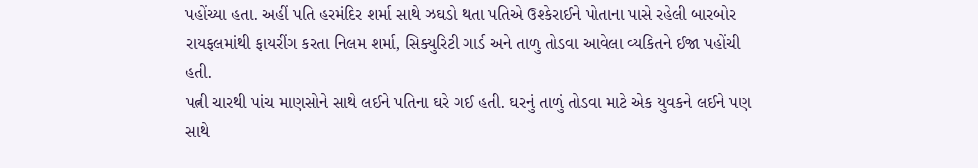પહોંચ્યા હતા. અહીં પતિ હરમંદિર શર્મા સાથે ઝઘડો થતા પતિએ ઉશ્કેરાઈને પોતાના પાસે રહેલી બારબોર રાયફલમાંથી ફાયરીંગ કરતા નિલમ શર્મા, સિક્યુરિટી ગાર્ડ અને તાળુ તોડવા આવેલા વ્યકિતને ઈજા પહોંચી હતી.
પત્ની ચારથી પાંચ માણસોને સાથે લઈને પતિના ઘરે ગઈ હતી. ઘરનું તાળું તોડવા માટે એક યુવકને લઈને પણ સાથે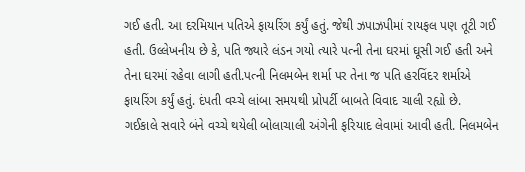ગઈ હતી. આ દરમિયાન પતિએ ફાયરિંગ કર્યું હતું. જેથી ઝપાઝપીમાં રાયફલ પણ તૂટી ગઈ હતી. ઉલ્લેખનીય છે કે, પતિ જ્યારે લંડન ગયો ત્યારે પત્ની તેના ઘરમાં ઘૂસી ગઈ હતી અને તેના ઘરમાં રહેવા લાગી હતી.પત્ની નિલમબેન શર્મા પર તેના જ પતિ હરવિંદર શર્માએ ફાયરિંગ કર્યું હતું. દંપતી વચ્ચે લાંબા સમયથી પ્રોપર્ટી બાબતે વિવાદ ચાલી રહ્યો છે.
ગઈકાલે સવારે બંને વચ્ચે થયેલી બોલાચાલી અંગેની ફરિયાદ લેવામાં આવી હતી. નિલમબેન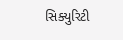સિક્યુરિટી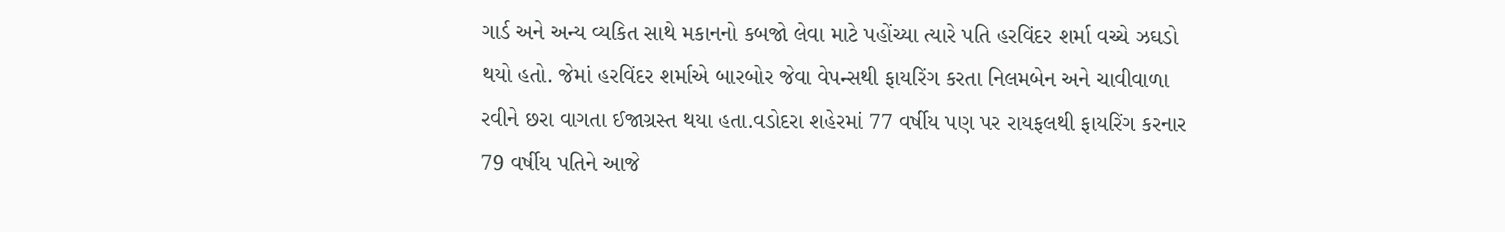ગાર્ડ અને અન્ય વ્યકિત સાથે મકાનનો કબજો લેવા માટે પહોંચ્યા ત્યારે પતિ હરવિંદર શર્મા વચ્ચે ઝઘડો થયો હતો. જેમાં હરવિંદર શર્માએ બારબોર જેવા વેપન્સથી ફાયરિંગ કરતા નિલમબેન અને ચાવીવાળા રવીને છરા વાગતા ઈજાગ્રસ્ત થયા હતા.વડોદરા શહેરમાં 77 વર્ષીય પણ પર રાયફલથી ફાયરિંગ કરનાર 79 વર્ષીય પતિને આજે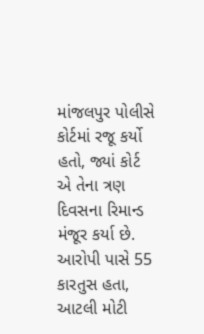માંજલપુર પોલીસે કોર્ટમાં રજૂ કર્યો હતો, જ્યાં કોર્ટ એ તેના ત્રણ દિવસના રિમાન્ડ મંજૂર કર્યા છે. આરોપી પાસે 55 કારતુસ હતા, આટલી મોટી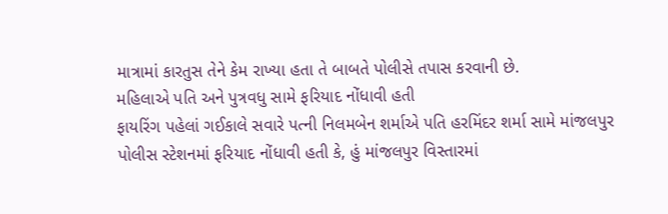માત્રામાં કારતુસ તેને કેમ રાખ્યા હતા તે બાબતે પોલીસે તપાસ કરવાની છે.
મહિલાએ પતિ અને પુત્રવધુ સામે ફરિયાદ નોંધાવી હતી
ફાયરિંગ પહેલાં ગઈકાલે સવારે પત્ની નિલમબેન શર્માએ પતિ હરમિંદર શર્મા સામે માંજલપુર પોલીસ સ્ટેશનમાં ફરિયાદ નોંધાવી હતી કે, હું માંજલપુર વિસ્તારમાં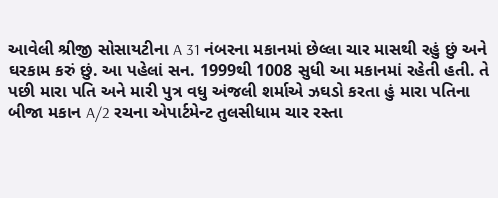આવેલી શ્રીજી સોસાયટીના A 31 નંબરના મકાનમાં છેલ્લા ચાર માસથી રહું છું અને ઘરકામ કરું છું. આ પહેલાં સન. 1999થી 1008 સુધી આ મકાનમાં રહેતી હતી. તે પછી મારા પતિ અને મારી પુત્ર વધુ અંજલી શર્માએ ઝઘડો કરતા હું મારા પતિના બીજા મકાન A/2 રચના એપાર્ટમેન્ટ તુલસીધામ ચાર રસ્તા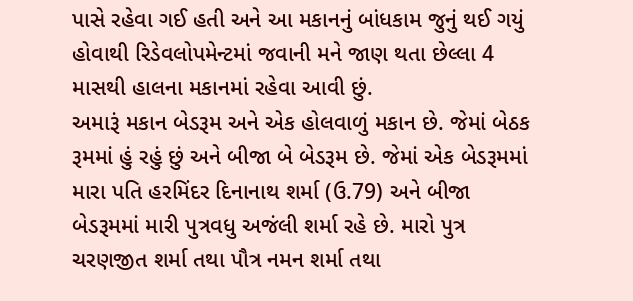પાસે રહેવા ગઈ હતી અને આ મકાનનું બાંધકામ જુનું થઈ ગયું હોવાથી રિડેવલોપમેન્ટમાં જવાની મને જાણ થતા છેલ્લા 4 માસથી હાલના મકાનમાં રહેવા આવી છું.
અમારૂં મકાન બેડરૂમ અને એક હોલવાળું મકાન છે. જેમાં બેઠક રૂમમાં હું રહું છું અને બીજા બે બેડરૂમ છે. જેમાં એક બેડરૂમમાં મારા પતિ હરમિંદર દિનાનાથ શર્મા (ઉ.79) અને બીજા બેડરૂમમાં મારી પુત્રવધુ અજંલી શર્મા રહે છે. મારો પુત્ર ચરણજીત શર્મા તથા પૌત્ર નમન શર્મા તથા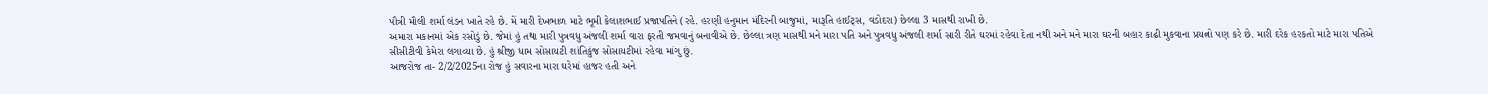પૌત્રી મૌલી શર્મા લંડન ખાતે રહે છે. મેં મારી દેખભાળ માટે ભૂમી કેલાશભાઈ પ્રજાપતિને (રહે. હરણી હનુમાન મંદિરની બાજુમાં, મારૂતિ હાઈટ્સ, વડોદરા) છેલ્લા 3 માસથી રાખી છે.
અમારા મકાનમાં એક રસોડું છે. જેમાં હું તથા મારી પુત્રવધુ અંજલી શર્મા વારા ફરતી જમવાનું બનાવીએ છે. છેલ્લા ત્રણ માસથી મને મારા પતિ અને પુત્રવધુ અંજલી શર્મા સારી રીતે ઘરમાં રહેવા દેતા નથી અને મને મારા ઘરની બહાર કાઢી મુકવાના પ્રયત્નો પણ કરે છે. મારી દરેક હરકતો માટે મારા પતિએ સીસીટીવી કેમેરા લગાવ્યા છે. હું શ્રીજી ધામ સોસાયટી શાંતિકુંજ સોસાયટીમાં રહેવા માંગુ છું.
આજરોજ તા- 2/2/2025ના રોજ હું સવારના મારા ઘરેમાં હાજર હતી અને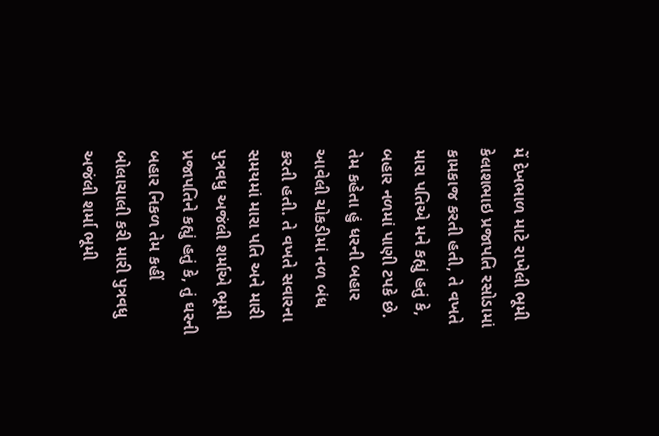મેં દેખભાળ માટે રાખેલી ભૂમી કેલાશભાઇ પ્રજાપતિ રસોડામાં કામકાજ કરતી હતી, તે વખતે મારા પતિએ મને કહ્યું હતું કે, બહાર નળમાં પાણી ટપકે છે. તેમ કહેતા હું ધરની બહાર આવેલી ચોકડીમાં નળ બંધ કરતી હતી. તે વખતે સવારના સમયમાં મારા પતિ અને મારી પુત્રવધુ અજંલી શર્માએ ભૂમી પ્રજાપતિને કહ્યું હતું કે, તું ઘરની બહાર નિકળ તેમ કહીં બોલાચાલી કરી મારી પુત્રવધુ અજંલી શર્મા ભૂમી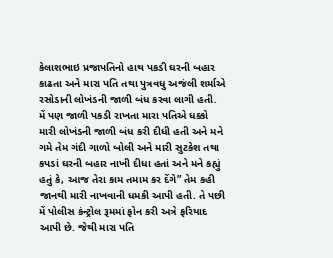કેલાશભાઇ પ્રજાપતિનો હાથ પકડી ઘરની બહાર કાઢતા અને મારા પતિ તથા પુત્રવધુ અજંલી શર્માએ રસોડાની લોખંડની જાળી બંધ કરવા લાગી હતી.
મેં પણ જાળી પકડી રાખતા મારા પતિએ ધક્કો મારી લોખંડની જાળી બંધ કરી દીધી હતી અને મને ગમે તેમ ગંદી ગાળો બોલી અને મારી સુટકેશ તથા કપડાં ઘરની બહાર નાખી દીધા હતાં અને મને કહ્યું હતું કે, આજ તેરા કામ તમામ કર દેંગે” તેમ કહી જાનથી મારી નાખવાની ધમકી આપી હતી. તે પછી મેં પોલીસ કંન્ટ્રોલ રૂમમાં ફોન કરી અત્રે ફરિયાદ આપી છે. જેથી મારા પતિ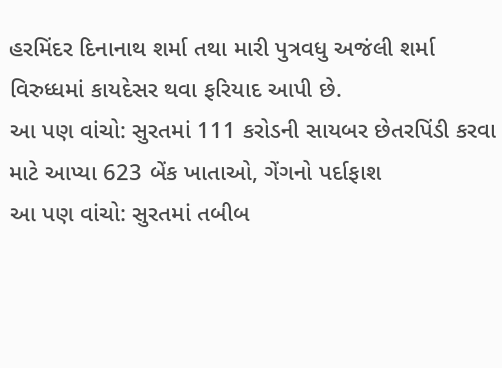હરમિંદર દિનાનાથ શર્મા તથા મારી પુત્રવધુ અજંલી શર્મા વિરુધ્ધમાં કાયદેસર થવા ફરિયાદ આપી છે.
આ પણ વાંચો: સુરતમાં 111 કરોડની સાયબર છેતરપિંડી કરવા માટે આપ્યા 623 બેંક ખાતાઓ, ગેંગનો પર્દાફાશ
આ પણ વાંચો: સુરતમાં તબીબ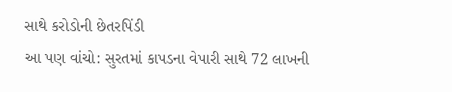સાથે કરોડોની છેતરપિંડી
આ પણ વાંચો: સુરતમાં કાપડના વેપારી સાથે 72 લાખની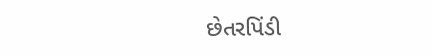છેતરપિંડી